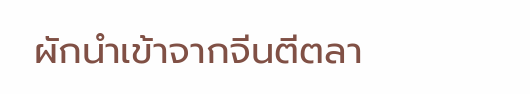ผักนำเข้าจากจีนตีตลา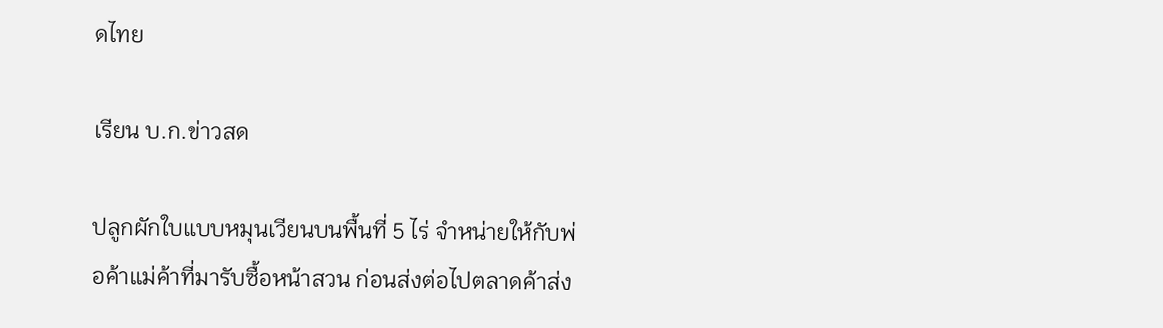ดไทย

เรียน บ.ก.ข่าวสด

ปลูกผักใบแบบหมุนเวียนบนพื้นที่ 5 ไร่ จำหน่ายให้กับพ่อค้าแม่ค้าที่มารับซื้อหน้าสวน ก่อนส่งต่อไปตลาดค้าส่ง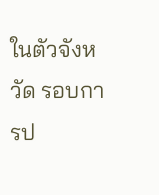ในตัวจังหวัด รอบการป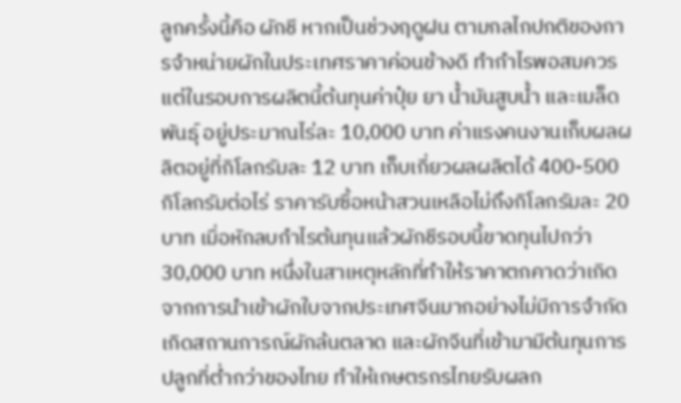ลูกครั้งนี้คือ ผักชี หากเป็นช่วงฤดูฝน ตามกลไกปกติของการจำหน่ายผักในประเทศราคาค่อนข้างดี ทำกำไรพอสมควร แต่ในรอบการผลิตนี้ต้นทุนค่าปุ๋ย ยา น้ำมันสูบน้ำ และเมล็ดพันธุ์ อยู่ประมาณไร่ละ 10,000 บาท ค่าแรงคนงานเก็บผลผลิตอยู่ที่กิโลกรัมละ 12 บาท เก็บเกี่ยวผลผลิตได้ 400-500 กิโลกรัมต่อไร่ ราคารับซื้อหน้าสวนเหลือไม่ถึงกิโลกรัมละ 20 บาท เมื่อหักลบกำไรต้นทุนแล้วผักชีรอบนี้ขาดทุนไปกว่า 30,000 บาท หนึ่งในสาเหตุหลักที่ทำให้ราคาตกคาดว่าเกิดจากการนำเข้าผักใบจากประเทศจีนมากอย่างไม่มีการจำกัด เกิดสถานการณ์ผักล้นตลาด และผักจีนที่เข้ามามีต้นทุนการปลูกที่ต่ำกว่าของไทย ทำให้เกษตรกรไทยรับผลก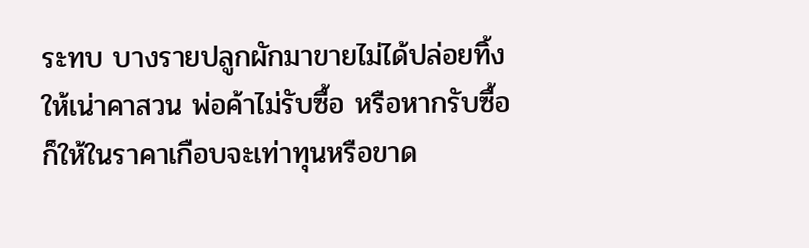ระทบ บางรายปลูกผักมาขายไม่ได้ปล่อยทิ้งให้เน่าคาสวน พ่อค้าไม่รับซื้อ หรือหากรับซื้อก็ให้ในราคาเกือบจะเท่าทุนหรือขาด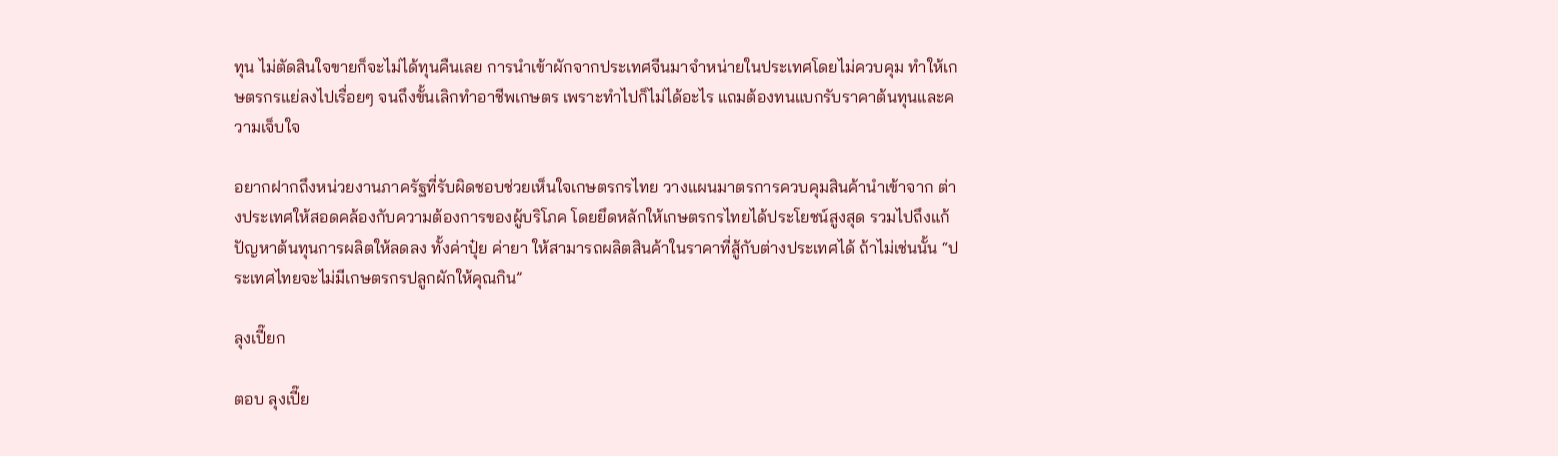ทุน ไม่ตัดสินใจขายก็จะไม่ได้ทุนคืนเลย การนำเข้าผักจากประเทศจีนมาจำหน่ายในประเทศโดยไม่ควบคุม ทำให้เกษตรกรแย่ลงไปเรื่อยๆ จนถึงขั้นเลิกทำอาชีพเกษตร เพราะทำไปก็ไม่ได้อะไร แถมต้องทนแบกรับราคาต้นทุนและความเจ็บใจ

อยากฝากถึงหน่วยงานภาครัฐที่รับผิดชอบช่วยเห็นใจเกษตรกรไทย วางแผนมาตรการควบคุมสินค้านำเข้าจาก ต่างประเทศให้สอดคล้องกับความต้องการของผู้บริโภค โดยยึดหลักให้เกษตรกรไทยได้ประโยชน์สูงสุด รวมไปถึงแก้ปัญหาต้นทุนการผลิตให้ลดลง ทั้งค่าปุ๋ย ค่ายา ให้สามารถผลิตสินค้าในราคาที่สู้กับต่างประเทศได้ ถ้าไม่เช่นนั้น “ประเทศไทยจะไม่มีเกษตรกรปลูกผักให้คุณกิน”

ลุงเปี๊ยก

ตอบ ลุงเปี๊ย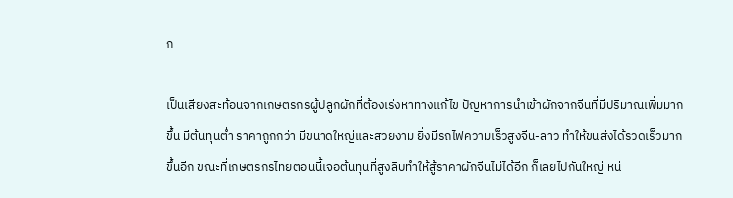ก

เป็นเสียงสะท้อนจากเกษตรกรผู้ปลูกผักที่ต้องเร่งหาทางแก้ไข ปัญหาการนำเข้าผักจากจีนที่มีปริมาณเพิ่มมากขึ้น มีต้นทุนต่ำ ราคาถูกกว่า มีขนาดใหญ่และสวยงาม ยิ่งมีรถไฟความเร็วสูงจีน-ลาว ทำให้ขนส่งได้รวดเร็วมากขึ้นอีก ขณะที่เกษตรกรไทยตอนนี้เจอต้นทุนที่สูงลิบทำให้สู้ราคาผักจีนไม่ได้อีก ก็เลยไปกันใหญ่ หน่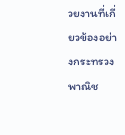วยงานที่เกี่ยวข้องอย่างกระทรวงพาณิช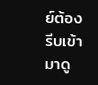ย์ต้องรีบเข้ามาดู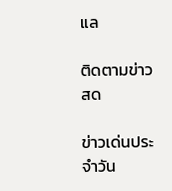แล

ติดตามข่าวสด

ข่าวเด่นประจำวัน